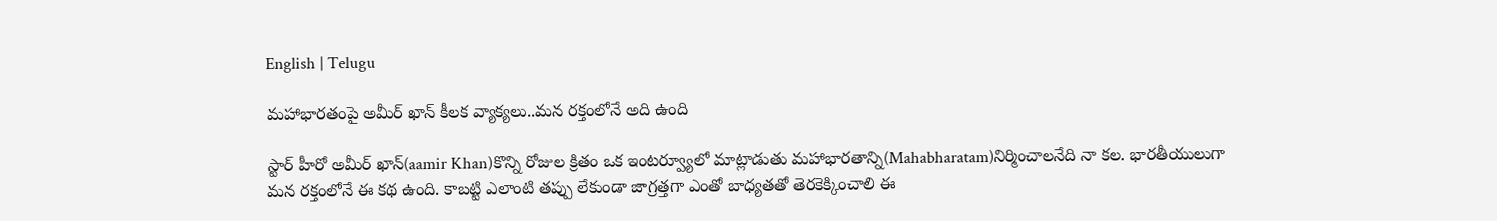English | Telugu

మహాభారతంపై అమీర్ ఖాన్ కీలక వ్యాక్యలు..మన రక్తంలోనే అది ఉంది

స్టార్ హీరో అమీర్ ఖాన్(aamir Khan)కొన్ని రోజుల క్రితం ఒక ఇంటర్వ్యూలో మాట్లాడుతు మహాభారతాన్ని(Mahabharatam)నిర్మించాలనేది నా కల. భారతీయులుగా మన రక్తంలోనే ఈ కథ ఉంది. కాబట్టి ఎలాంటి తప్పు లేకుండా జాగ్రత్తగా ఎంతో బాధ్యతతో తెరకెక్కించాలి ఈ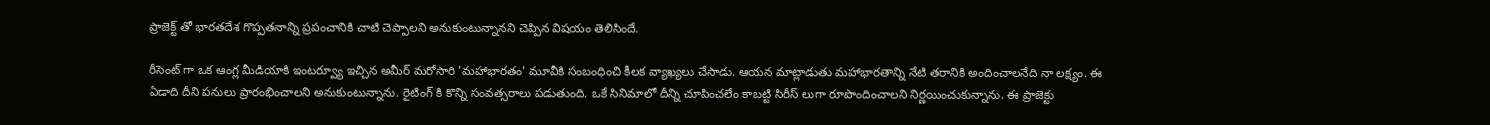ప్రాజెక్ట్ తో భారతదేశ గొప్పతనాన్ని ప్రపంచానికి చాటి చెప్పాలని అనుకుంటున్నానని చెప్పిన విషయం తెలిసిందే.

రీసెంట్ గా ఒక ఆంగ్ల మీడియాకి ఇంటర్వ్యూ ఇచ్చిన అమీర్ మరోసారి 'మహాభారతం' మూవీకి సంబంధించి కీలక వ్యాఖ్యలు చేసాడు. ఆయన మాట్లాడుతు మహాభారతాన్ని నేటి తరానికి అందించాలనేది నా లక్ష్యం. ఈ ఏడాది దీని పనులు ప్రారంభించాలని అనుకుంటున్నాను. రైటింగ్ కి కొన్ని సంవత్సరాలు పడుతుంది. ఒకే సినిమాలో దీన్ని చూపించలేం కాబట్టి సిరీస్ లుగా రూపొందించాలని నిర్ణయించుకున్నాను. ఈ ప్రాజెక్టు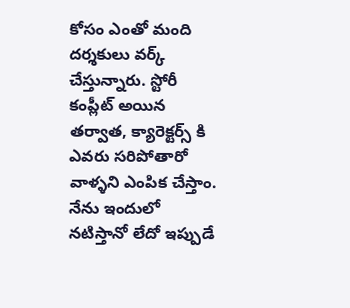కోసం ఎంతో మంది దర్శకులు వర్క్ చేస్తున్నారు. స్టోరీ కంప్లీట్ అయిన తర్వాత, క్యారెక్టర్స్ కి ఎవరు సరిపోతారో వాళ్ళని ఎంపిక చేస్తాం. నేను ఇందులో నటిస్తానో లేదో ఇప్పుడే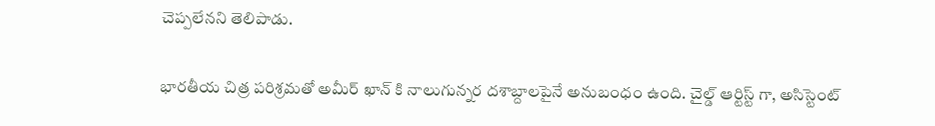చెప్పలేనని తెలిపాడు.


భారతీయ చిత్ర పరిశ్రమతో అమీర్ ఖాన్ కి నాలుగున్నర దశాబ్దాలపైనే అనుబంధం ఉంది. చైల్డ్ ఆర్టిస్ట్ గా, అసిస్టెంట్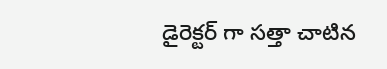డైరెక్టర్ గా సత్తా చాటిన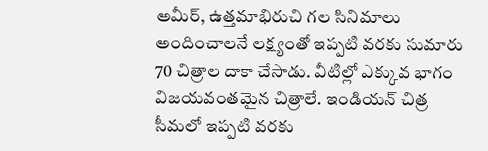అమీర్, ఉత్తమాభిరుచి గల సినిమాలు అందించాలనే లక్ష్యంతో ఇప్పటి వరకు సుమారు 70 చిత్రాల దాకా చేసాడు. వీటిల్లో ఎక్కువ భాగం విజయవంతమైన చిత్రాలే. ఇండియన్ చిత్ర సీమలో ఇప్పటి వరకు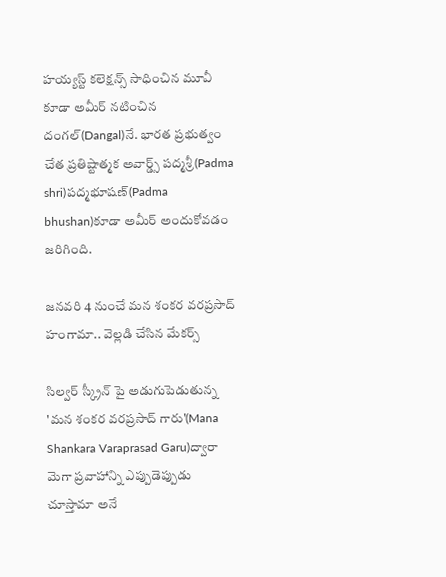హయ్యస్ట్ కలెక్షన్స్ సాధించిన మూవీ కూడా అమీర్ నటించిన దంగల్(Dangal)నే. భారత ప్రభుత్వం చేత ప్రతిష్టాత్మక అవార్డ్స్ పద్మశ్రీ(Padma shri)పద్మభూషణ్(Padma bhushan)కూడా అమీర్ అందుకోవడం జరిగింది.

జనవరి 4 నుంచే మన శంకర వరప్రసాద్ హంగామా.. వెల్లడి చేసిన మేకర్స్

సిల్వర్ స్క్రీన్ పై అడుగుపెడుతున్న 'మన శంకర వరప్రసాద్ గారు'(Mana Shankara Varaprasad Garu)ద్వారా మెగా ప్రవాహాన్ని ఎప్పుడెప్పుడు చూస్తామా అనే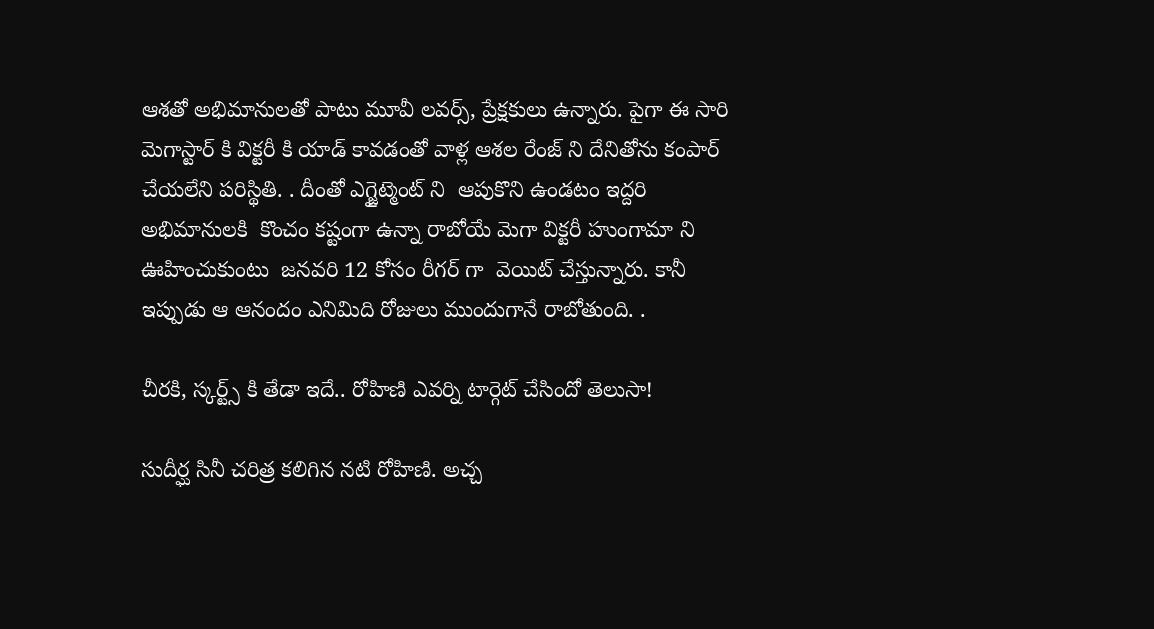ఆశతో అభిమానులతో పాటు మూవీ లవర్స్, ప్రేక్షకులు ఉన్నారు. పైగా ఈ సారి  మెగాస్టార్ కి విక్టరీ కి యాడ్ కావడంతో వాళ్ల ఆశల రేంజ్ ని దేనితోను కంపార్ చేయలేని పరిస్థితి. . దీంతో ఎగ్జైట్మెంట్ ని  ఆపుకొని ఉండటం ఇద్దరి అభిమానులకి  కొంచం కష్టంగా ఉన్నా రాబోయే మెగా విక్టరీ హుంగామా ని ఊహించుకుంటు  జనవరి 12 కోసం రీగర్ గా  వెయిట్ చేస్తున్నారు. కానీ ఇప్పుడు ఆ ఆనందం ఎనిమిది రోజులు ముందుగానే రాబోతుంది. .

చీరకి, స్కర్ట్స్ కి తేడా ఇదే.. రోహిణి ఎవర్ని టార్గెట్ చేసిందో తెలుసా!

సుదీర్ఘ సినీ చరిత్ర కలిగిన నటి రోహిణి. అచ్చ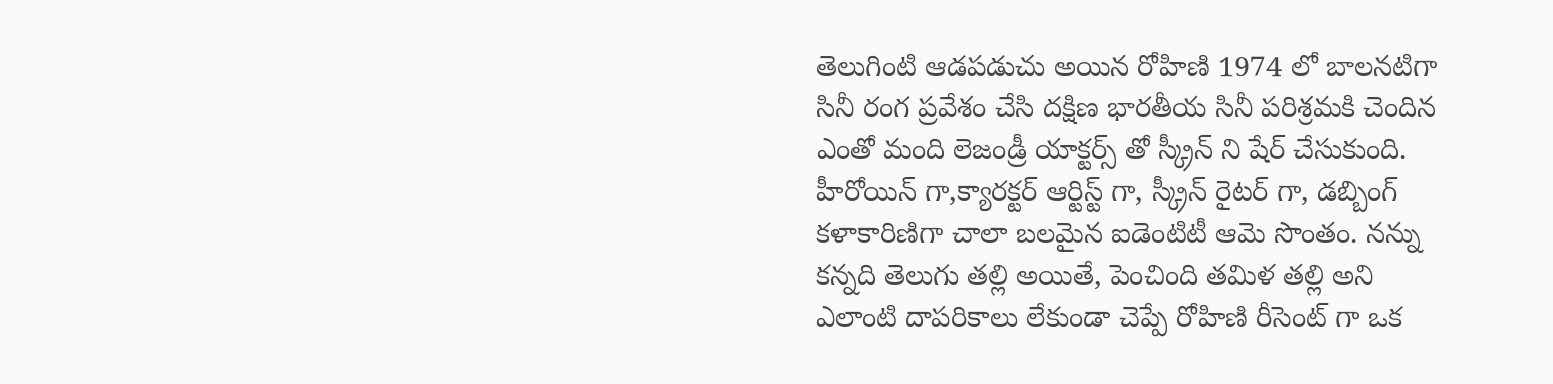తెలుగింటి ఆడపడుచు అయిన రోహిణి 1974 లో బాలనటిగా సినీ రంగ ప్రవేశం చేసి దక్షిణ భారతీయ సినీ పరిశ్రమకి చెందిన    ఎంతో మంది లెజండ్రీ యాక్టర్స్ తో స్క్రీన్ ని షేర్ చేసుకుంది. హీరోయిన్ గా,క్యారక్టర్ ఆర్టిస్ట్ గా, స్క్రీన్ రైటర్ గా, డబ్బింగ్ కళాకారిణిగా చాలా బలమైన ఐడెంటిటీ ఆమె సొంతం. నన్ను కన్నది తెలుగు తల్లి అయితే, పెంచింది తమిళ తల్లి అని ఎలాంటి దాపరికాలు లేకుండా చెప్పే రోహిణి రీసెంట్ గా ఒక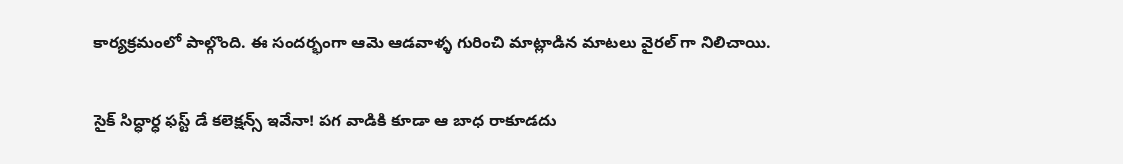కార్యక్రమంలో పాల్గొంది. ఈ సందర్భంగా ఆమె ఆడవాళ్ళ గురించి మాట్లాడిన మాటలు వైరల్ గా నిలిచాయి.

సైక్ సిద్ధార్ధ ఫస్ట్ డే కలెక్షన్స్ ఇవేనా! పగ వాడికి కూడా ఆ బాధ రాకూడదు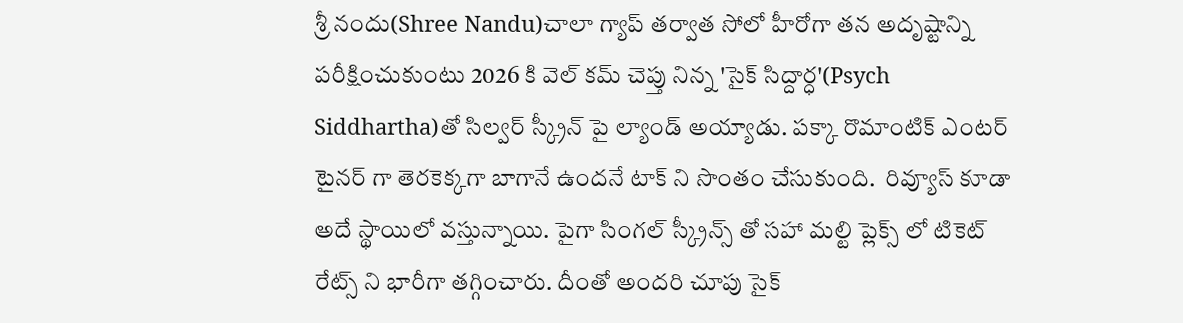శ్రీ నందు(Shree Nandu)చాలా గ్యాప్ తర్వాత సోలో హీరోగా తన అదృష్టాన్ని పరీక్షించుకుంటు 2026 కి వెల్ కమ్ చెప్తు నిన్న 'సైక్ సిద్దార్ధ'(Psych Siddhartha)తో సిల్వర్ స్క్రీన్ పై ల్యాండ్ అయ్యాడు. పక్కా రొమాంటిక్ ఎంటర్ టైనర్ గా తెరకెక్కగా బాగానే ఉందనే టాక్ ని సొంతం చేసుకుంది.  రివ్యూస్ కూడా అదే స్థాయిలో వస్తున్నాయి. పైగా సింగల్ స్క్రీన్స్ తో సహా మల్టి ప్లెక్స్ లో టికెట్ రేట్స్ ని భారీగా తగ్గించారు. దీంతో అందరి చూపు సైక్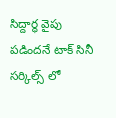సిద్దార్ధ వైపు పడిందనే టాక్ సినీ సర్కిల్స్ లో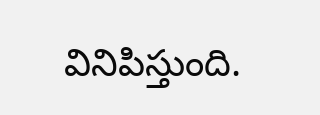వినిపిస్తుంది.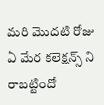మరి మొదటి రోజు ఏ మేర కలెక్షన్స్ ని రాబట్టిందో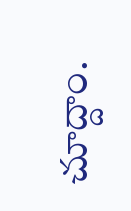చూద్దాం.